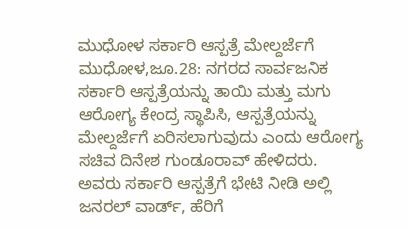ಮುಧೋಳ ಸರ್ಕಾರಿ ಆಸ್ಪತ್ರೆ ಮೇಲ್ದರ್ಜೆಗೆ
ಮುಧೋಳ,ಜೂ.28: ನಗರದ ಸಾರ್ವಜನಿಕ ಸರ್ಕಾರಿ ಆಸ್ಪತ್ರೆಯನ್ನು ತಾಯಿ ಮತ್ತು ಮಗು ಆರೋಗ್ಯ ಕೇಂದ್ರ ಸ್ಥಾಪಿಸಿ, ಆಸ್ಪತ್ರೆಯನ್ನು ಮೇಲ್ದರ್ಜೆಗೆ ಏರಿಸಲಾಗುವುದು ಎಂದು ಆರೋಗ್ಯ ಸಚಿವ ದಿನೇಶ ಗುಂಡೂರಾವ್ ಹೇಳಿದರು.
ಅವರು ಸರ್ಕಾರಿ ಆಸ್ಪತ್ರೆಗೆ ಭೇಟಿ ನೀಡಿ ಅಲ್ಲಿ ಜನರಲ್ ವಾರ್ಡ್, ಹೆರಿಗೆ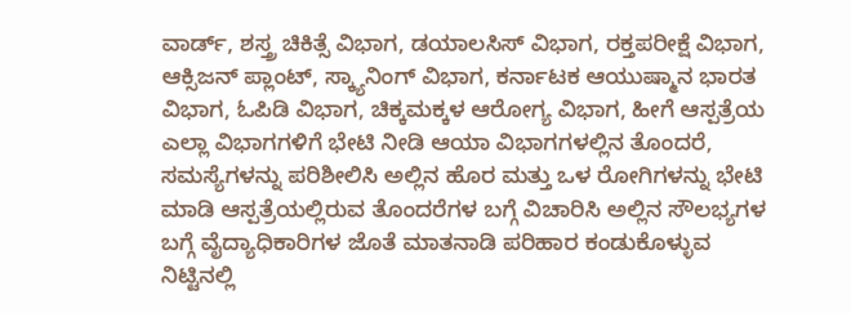ವಾರ್ಡ್, ಶಸ್ತ್ರ ಚಿಕಿತ್ಸೆ ವಿಭಾಗ, ಡಯಾಲಸಿಸ್ ವಿಭಾಗ, ರಕ್ತಪರೀಕ್ಷೆ ವಿಭಾಗ, ಆಕ್ಸಿಜನ್ ಪ್ಲಾಂಟ್, ಸ್ಕ್ಯಾನಿಂಗ್ ವಿಭಾಗ, ಕರ್ನಾಟಕ ಆಯುಷ್ಮಾನ ಭಾರತ ವಿಭಾಗ, ಓಪಿಡಿ ವಿಭಾಗ, ಚಿಕ್ಕಮಕ್ಕಳ ಆರೋಗ್ಯ ವಿಭಾಗ, ಹೀಗೆ ಆಸ್ಪತ್ರೆಯ ಎಲ್ಲಾ ವಿಭಾಗಗಳಿಗೆ ಭೇಟಿ ನೀಡಿ ಆಯಾ ವಿಭಾಗಗಳಲ್ಲಿನ ತೊಂದರೆ, ಸಮಸ್ಯೆಗಳನ್ನು ಪರಿಶೀಲಿಸಿ ಅಲ್ಲಿನ ಹೊರ ಮತ್ತು ಒಳ ರೋಗಿಗಳನ್ನು ಭೇಟಿ ಮಾಡಿ ಆಸ್ಪತ್ರೆಯಲ್ಲಿರುವ ತೊಂದರೆಗಳ ಬಗ್ಗೆ ವಿಚಾರಿಸಿ ಅಲ್ಲಿನ ಸೌಲಭ್ಯಗಳ ಬಗ್ಗೆ ವೈದ್ಯಾಧಿಕಾರಿಗಳ ಜೊತೆ ಮಾತನಾಡಿ ಪರಿಹಾರ ಕಂಡುಕೊಳ್ಳುವ ನಿಟ್ಟಿನಲ್ಲಿ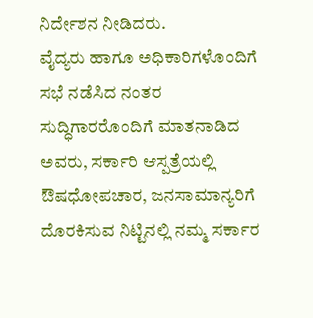ನಿರ್ದೇಶನ ನೀಡಿದರು.
ವೈದ್ಯರು ಹಾಗೂ ಅಧಿಕಾರಿಗಳೊಂದಿಗೆ ಸಭೆ ನಡೆಸಿದ ನಂತರ ಸುದ್ಧಿಗಾರರೊಂದಿಗೆ ಮಾತನಾಡಿದ ಅವರು, ಸರ್ಕಾರಿ ಆಸ್ಪತ್ರೆಯಲ್ಲಿ ಔಷಧೋಪಚಾರ, ಜನಸಾಮಾನ್ಯರಿಗೆ ದೊರಕಿಸುವ ನಿಟ್ಟಿನಲ್ಲಿ ನಮ್ಮ ಸರ್ಕಾರ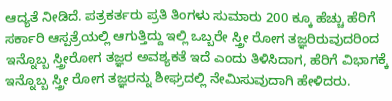ಆದ್ಯತೆ ನೀಡಿದೆ. ಪತ್ರಕರ್ತರು ಪ್ರತಿ ತಿಂಗಳು ಸುಮಾರು 200 ಕ್ಕೂ ಹೆಚ್ಚು ಹೆರಿಗೆ ಸರ್ಕಾರಿ ಆಸ್ಪತ್ರೆಯಲ್ಲಿ ಆಗುತ್ತಿದ್ದು ಇಲ್ಲಿ ಒಬ್ಬರೇ ಸ್ತ್ರೀ ರೋಗ ತಜ್ಞರಿರುವುದರಿಂದ ಇನ್ನೊಬ್ಬ ಸ್ತ್ರೀರೋಗ ತಜ್ಞರ ಅವಶ್ಯಕತೆ ಇದೆ ಎಂದು ತಿಳಿಸಿದಾಗ, ಹೆರಿಗೆ ವಿಭಾಗಕ್ಕೆ ಇನ್ನೊಬ್ಬ ಸ್ತ್ರೀ ರೋಗ ತಜ್ಞರನ್ನು ಶೀಘ್ರದಲ್ಲಿ ನೇಮಿಸುವುದಾಗಿ ಹೇಳಿದರು.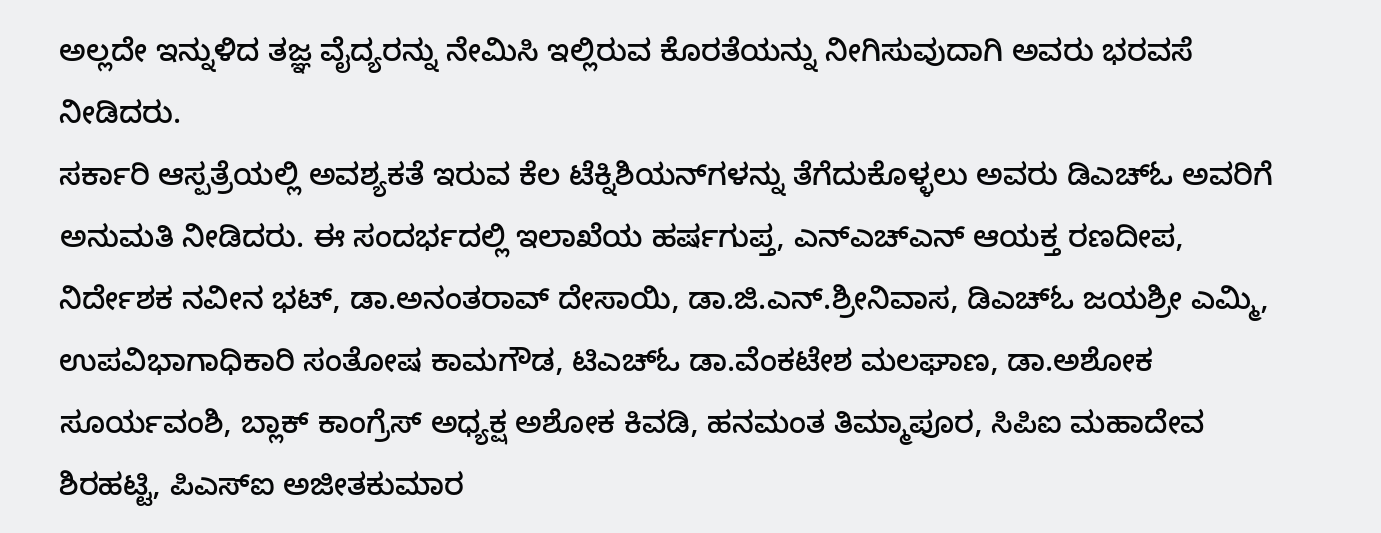ಅಲ್ಲದೇ ಇನ್ನುಳಿದ ತಜ್ಞ ವೈದ್ಯರನ್ನು ನೇಮಿಸಿ ಇಲ್ಲಿರುವ ಕೊರತೆಯನ್ನು ನೀಗಿಸುವುದಾಗಿ ಅವರು ಭರವಸೆ ನೀಡಿದರು.
ಸರ್ಕಾರಿ ಆಸ್ಪತ್ರೆಯಲ್ಲಿ ಅವಶ್ಯಕತೆ ಇರುವ ಕೆಲ ಟೆಕ್ನಿಶಿಯನ್‍ಗಳನ್ನು ತೆಗೆದುಕೊಳ್ಳಲು ಅವರು ಡಿಎಚ್‍ಓ ಅವರಿಗೆ ಅನುಮತಿ ನೀಡಿದರು. ಈ ಸಂದರ್ಭದಲ್ಲಿ ಇಲಾಖೆಯ ಹರ್ಷಗುಪ್ತ, ಎನ್‍ಎಚ್‍ಎನ್ ಆಯಕ್ತ ರಣದೀಪ, ನಿರ್ದೇಶಕ ನವೀನ ಭಟ್, ಡಾ.ಅನಂತರಾವ್ ದೇಸಾಯಿ, ಡಾ.ಜಿ.ಎನ್.ಶ್ರೀನಿವಾಸ, ಡಿಎಚ್‍ಓ ಜಯಶ್ರೀ ಎಮ್ಮಿ, ಉಪವಿಭಾಗಾಧಿಕಾರಿ ಸಂತೋಷ ಕಾಮಗೌಡ, ಟಿಎಚ್‍ಓ ಡಾ.ವೆಂಕಟೇಶ ಮಲಘಾಣ, ಡಾ.ಅಶೋಕ ಸೂರ್ಯವಂಶಿ, ಬ್ಲಾಕ್ ಕಾಂಗ್ರೆಸ್ ಅಧ್ಯಕ್ಷ ಅಶೋಕ ಕಿವಡಿ, ಹನಮಂತ ತಿಮ್ಮಾಪೂರ, ಸಿಪಿಐ ಮಹಾದೇವ ಶಿರಹಟ್ಟಿ, ಪಿಎಸ್‍ಐ ಅಜೀತಕುಮಾರ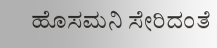ಹೊಸಮನಿ ಸೇರಿದಂತೆ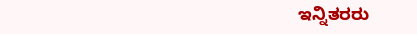ಇನ್ನಿತರರು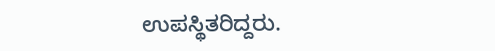ಉಪಸ್ಥಿತರಿದ್ದರು.